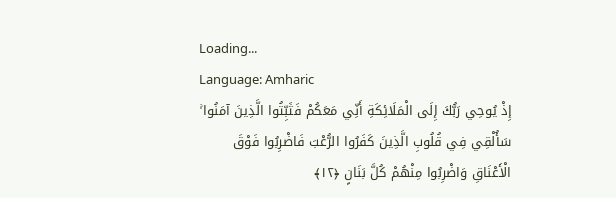Loading...
Language: Amharic
إِذْ يُوحِي رَبُّكَ إِلَى الْمَلَائِكَةِ أَنِّي مَعَكُمْ فَثَبِّتُوا الَّذِينَ آمَنُوا ۚ سَأُلْقِي فِي قُلُوبِ الَّذِينَ كَفَرُوا الرُّعْبَ فَاضْرِبُوا فَوْقَ الْأَعْنَاقِ وَاضْرِبُوا مِنْهُمْ كُلَّ بَنَانٍ ﴿١٢﴾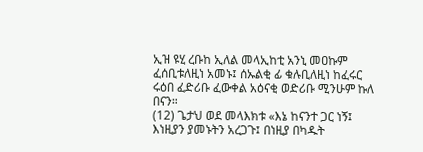ኢዝ ዩሂ ረቡከ ኢለል መላኢከቲ አንኒ መዐኩም ፈሰቢቱለዚነ አመኑ፤ ሰኡልቂ ፊ ቁሉቢለዚነ ከፈሩር ሩዕበ ፈድሪቡ ፈውቀል አዕናቂ ወድሪቡ ሚንሁም ኩለ በናን።
(12) ጌታህ ወደ መላእክቱ «እኔ ከናንተ ጋር ነኝ፤ እነዚያን ያመኑትን አረጋጉ፤ በነዚያ በካዱት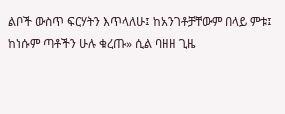ልቦች ውስጥ ፍርሃትን እጥላለሁ፤ ከአንገቶቻቸውም በላይ ምቱ፤ ከነሱም ጣቶችን ሁሉ ቁረጡ» ሲል ባዘዘ ጊዜ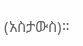(አስታውስ)።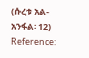(ሱረቱ አል-አንፋል፡ 12)
Reference: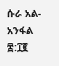ሱራ አል-አንፋል ፰:፲፪